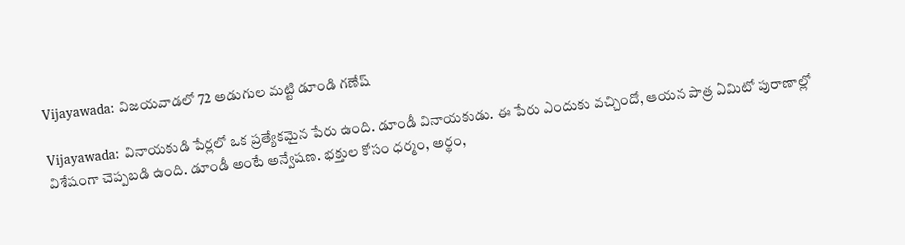Vijayawada: విజయవాడలో 72 అడుగుల మట్టి డూండి గణేష్

Vijayawada: వినాయకుడి పేర్లలో ఒక ప్రత్యేకమైన పేరు ఉంది. డూండీ వినాయకుడు. ఈ పేరు ఎందుకు వచ్చిందో, ఆయన పాత్ర ఏమిటో పురాణాల్లో విశేషంగా చెప్పబడి ఉంది. డూండీ అంటే అన్వేషణ. భక్తుల కోసం ధర్మం, అర్థం,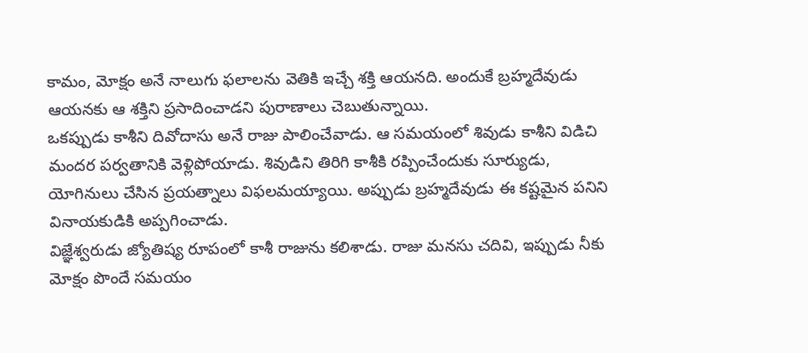కామం, మోక్షం అనే నాలుగు ఫలాలను వెతికి ఇచ్చే శక్తి ఆయనది. అందుకే బ్రహ్మదేవుడు ఆయనకు ఆ శక్తిని ప్రసాదించాడని పురాణాలు చెబుతున్నాయి.
ఒకప్పుడు కాశీని దివోదాసు అనే రాజు పాలించేవాడు. ఆ సమయంలో శివుడు కాశీని విడిచి మందర పర్వతానికి వెళ్లిపోయాడు. శివుడిని తిరిగి కాశీకి రప్పించేందుకు సూర్యుడు, యోగినులు చేసిన ప్రయత్నాలు విఫలమయ్యాయి. అప్పుడు బ్రహ్మదేవుడు ఈ కష్టమైన పనిని వినాయకుడికి అప్పగించాడు.
విజ్ఞేశ్వరుడు జ్యోతిష్య రూపంలో కాశీ రాజును కలిశాడు. రాజు మనసు చదివి, ఇప్పుడు నీకు మోక్షం పొందే సమయం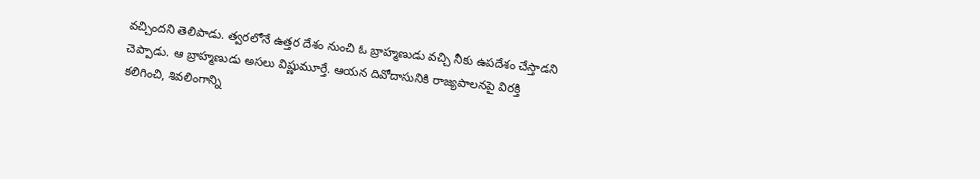వచ్చిందని తెలిపాడు. త్వరలోనే ఉత్తర దేశం నుంచి ఓ బ్రాహ్మణుడు వచ్చి నీకు ఉపదేశం చేస్తాడని చెప్పాడు. ఆ బ్రాహ్మణుడు అసలు విష్ణుమూర్తే. ఆయన దివోదాసునికి రాజ్యపాలనపై విరక్తి కలిగించి, శివలింగాన్ని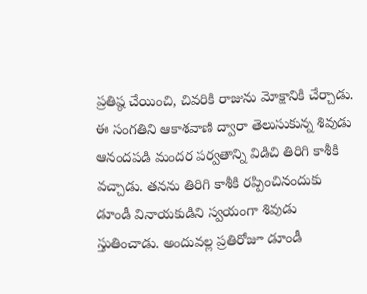ప్రతిష్ఠ చేయించి, చివరికి రాజును మోక్షానికి చేర్చాడు.
ఈ సంగతిని ఆకాశవాణి ద్వారా తెలుసుకున్న శివుడు ఆనందపడి మందర పర్వతాన్ని విడిచి తిరిగి కాశీకి వచ్చాడు. తనను తిరిగి కాశీకి రప్పించినందుకు డూండీ వినాయకుడిని స్వయంగా శివుడు స్తుతించాడు. అందువల్ల ప్రతిరోజూ డూండీ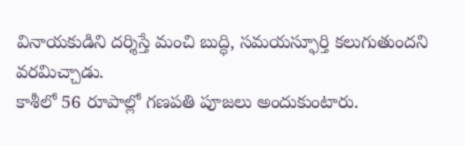వినాయకుడిని దర్శిస్తే మంచి బుద్ధి, సమయస్ఫూర్తి కలుగుతుందని వరమిచ్చాడు.
కాశీలో 56 రూపాల్లో గణపతి పూజలు అందుకుంటారు.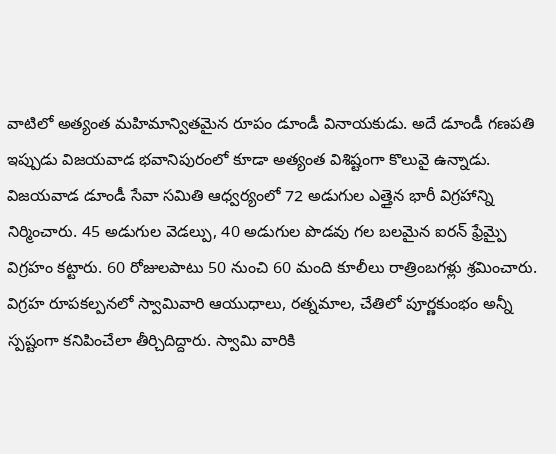వాటిలో అత్యంత మహిమాన్వితమైన రూపం డూండీ వినాయకుడు. అదే డూండీ గణపతి ఇప్పుడు విజయవాడ భవానిపురంలో కూడా అత్యంత విశిష్టంగా కొలువై ఉన్నాడు. విజయవాడ డూండీ సేవా సమితి ఆధ్వర్యంలో 72 అడుగుల ఎత్తైన భారీ విగ్రహాన్ని నిర్మించారు. 45 అడుగుల వెడల్పు, 40 అడుగుల పొడవు గల బలమైన ఐరన్ ఫ్రేమ్పై విగ్రహం కట్టారు. 60 రోజులపాటు 50 నుంచి 60 మంది కూలీలు రాత్రింబగళ్లు శ్రమించారు.
విగ్రహ రూపకల్పనలో స్వామివారి ఆయుధాలు, రత్నమాల, చేతిలో పూర్ణకుంభం అన్నీ స్పష్టంగా కనిపించేలా తీర్చిదిద్దారు. స్వామి వారికి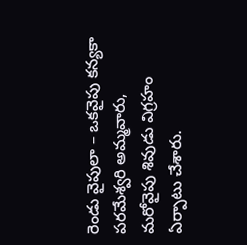రెండు వైపులా – ఒకవైపు కన్యకా పరమేశ్వరి అమ్మవారు, మరోవైపు శివుడు విగ్రహం ఏర్పాటు చేశారు.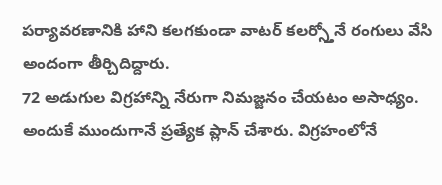పర్యావరణానికి హాని కలగకుండా వాటర్ కలర్స్తోనే రంగులు వేసి అందంగా తీర్చిదిద్దారు.
72 అడుగుల విగ్రహాన్ని నేరుగా నిమజ్జనం చేయటం అసాధ్యం. అందుకే ముందుగానే ప్రత్యేక ప్లాన్ చేశారు. విగ్రహంలోనే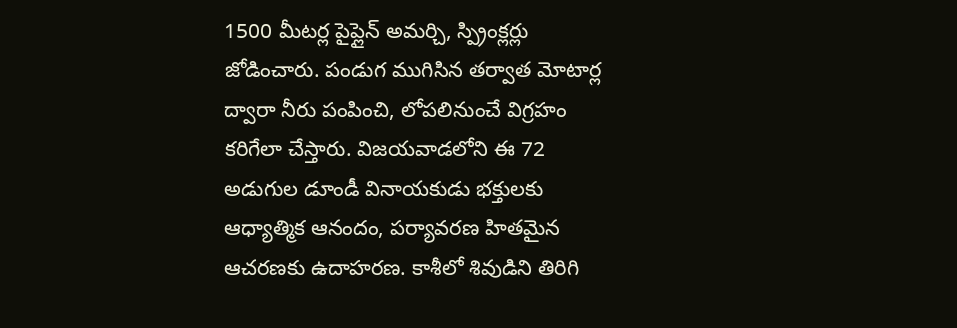1500 మీటర్ల పైప్లైన్ అమర్చి, స్ప్రింక్లర్లు జోడించారు. పండుగ ముగిసిన తర్వాత మోటార్ల ద్వారా నీరు పంపించి, లోపలినుంచే విగ్రహం కరిగేలా చేస్తారు. విజయవాడలోని ఈ 72 అడుగుల డూండీ వినాయకుడు భక్తులకు ఆధ్యాత్మిక ఆనందం, పర్యావరణ హితమైన ఆచరణకు ఉదాహరణ. కాశీలో శివుడిని తిరిగి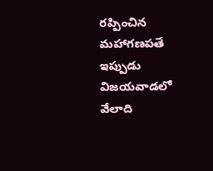రప్పించిన మహాగణపతే ఇప్పుడు విజయవాడలో వేలాది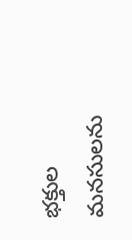భక్తుల మనసులను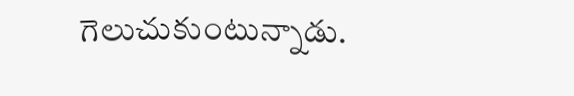గెలుచుకుంటున్నాడు.